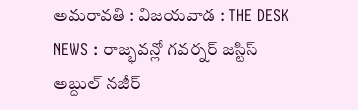అమరావతి : విజయవాడ : THE DESK NEWS : రాజ్భవన్లో గవర్నర్ జస్టిస్ అబ్దుల్ నజీర్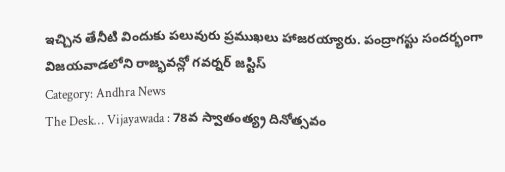ఇచ్చిన తేనీటి విందుకు పలువురు ప్రముఖలు హాజరయ్యారు. పంద్రాగస్టు సందర్భంగా విజయవాడలోని రాజ్భవన్లో గవర్నర్ జస్టిస్
Category: Andhra News
The Desk… Vijayawada : 78వ స్వాతంత్య్ర దినోత్సవం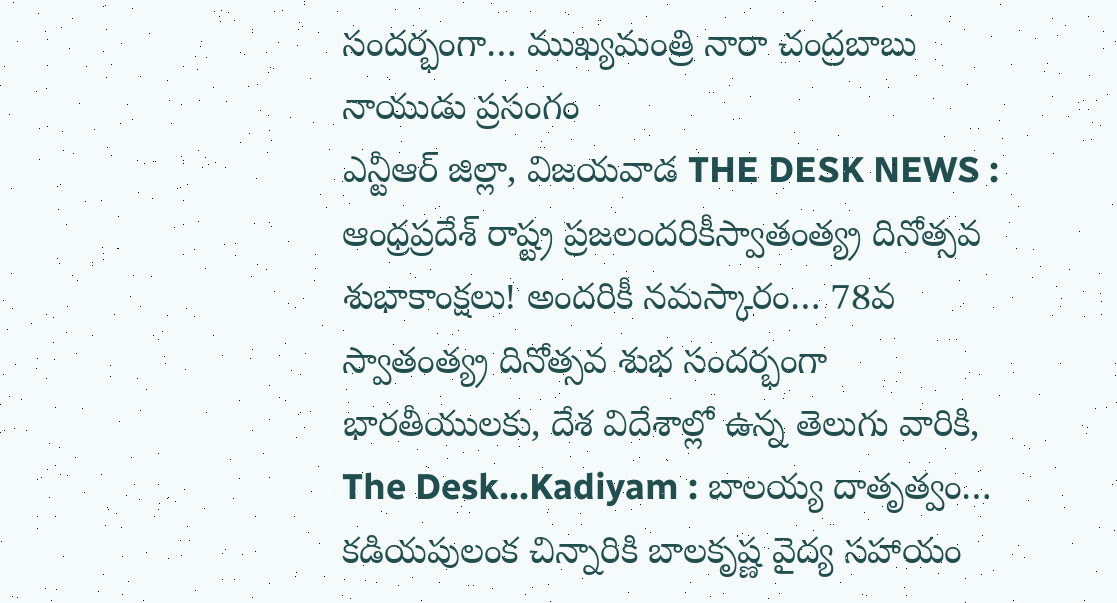సందర్భంగా… ముఖ్యమంత్రి నారా చంద్రబాబు నాయుడు ప్రసంగం
ఎన్టీఆర్ జిల్లా, విజయవాడ THE DESK NEWS : ఆంధ్రప్రదేశ్ రాష్ట్ర ప్రజలందరికీస్వాతంత్య్ర దినోత్సవ శుభాకాంక్షలు! అందరికీ నమస్కారం… 78వ స్వాతంత్య్ర దినోత్సవ శుభ సందర్భంగా భారతీయులకు, దేశ విదేశాల్లో ఉన్న తెలుగు వారికి,
The Desk…Kadiyam : బాలయ్య దాతృత్వం… కడియపులంక చిన్నారికి బాలకృష్ణ వైద్య సహాయం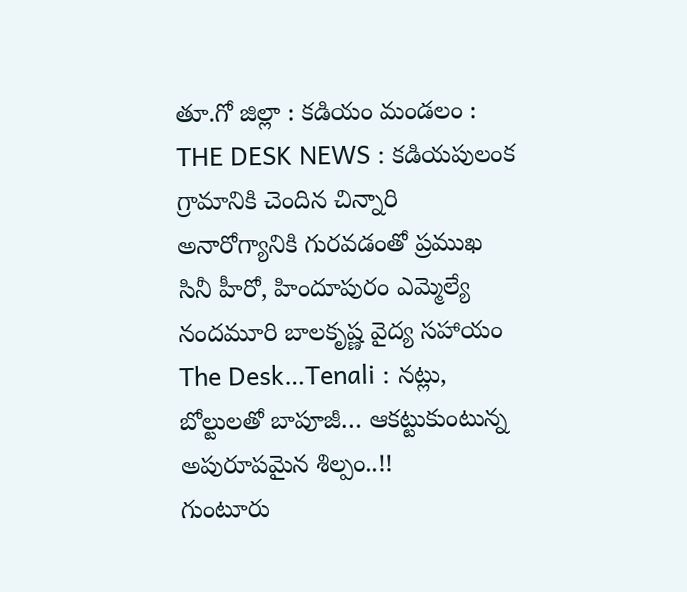తూ.గో జిల్లా : కడియం మండలం : THE DESK NEWS : కడియపులంక గ్రామానికి చెందిన చిన్నారి అనారోగ్యానికి గురవడంతో ప్రముఖ సినీ హీరో, హిందూపురం ఎమ్మెల్యే నందమూరి బాలకృష్ణ వైద్య సహాయం
The Desk…Tenali : నట్లు, బోల్టులతో బాపూజీ… ఆకట్టుకుంటున్న అపురూపమైన శిల్పం..!!
గుంటూరు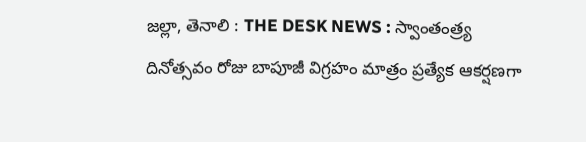జల్లా, తెనాలి : THE DESK NEWS : స్వాంతంత్ర్య దినోత్సవం రోజు బాపూజీ విగ్రహం మాత్రం ప్రత్యేక ఆకర్షణగా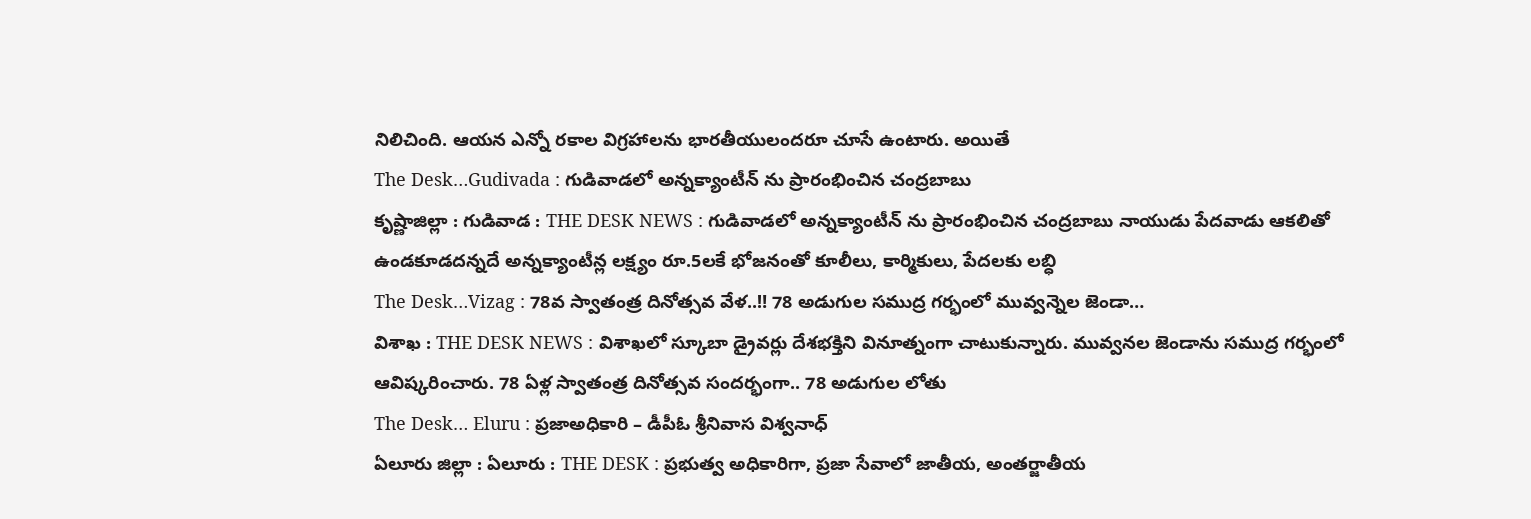నిలిచింది. ఆయన ఎన్నో రకాల విగ్రహాలను భారతీయులందరూ చూసే ఉంటారు. అయితే
The Desk…Gudivada : గుడివాడలో అన్నక్యాంటీన్ ను ప్రారంభించిన చంద్రబాబు
కృష్ణాజిల్లా : గుడివాడ : THE DESK NEWS : గుడివాడలో అన్నక్యాంటీన్ ను ప్రారంభించిన చంద్రబాబు నాయుడు పేదవాడు ఆకలితో ఉండకూడదన్నదే అన్నక్యాంటీన్ల లక్ష్యం రూ.5లకే భోజనంతో కూలీలు, కార్మికులు, పేదలకు లబ్ధి
The Desk…Vizag : 78వ స్వాతంత్ర దినోత్సవ వేళ..‼ 78 అడుగుల సముద్ర గర్భంలో మువ్వన్నెల జెండా…
విశాఖ : THE DESK NEWS : విశాఖలో స్కూబా డ్రైవర్లు దేశభక్తిని వినూత్నంగా చాటుకున్నారు. మువ్వనల జెండాను సముద్ర గర్భంలో ఆవిష్కరించారు. 78 ఏళ్ల స్వాతంత్ర దినోత్సవ సందర్భంగా.. 78 అడుగుల లోతు
The Desk… Eluru : ప్రజాఅధికారి – డీపీఓ శ్రీనివాస విశ్వనాధ్
ఏలూరు జిల్లా : ఏలూరు : THE DESK : ప్రభుత్వ అధికారిగా, ప్రజా సేవాలో జాతీయ, అంతర్జాతీయ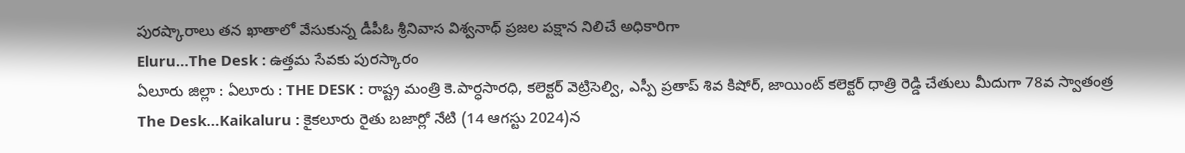పురష్కారాలు తన ఖాతాలో వేసుకున్న డీపీఓ శ్రీనివాస విశ్వనాధ్ ప్రజల పక్షాన నిలిచే అధికారిగా
Eluru…The Desk : ఉత్తమ సేవకు పురస్కారం
ఏలూరు జిల్లా : ఏలూరు : THE DESK : రాష్ట్ర మంత్రి కె.పార్ధసారధి, కలెక్టర్ వెట్రిసెల్వి, ఎస్పీ ప్రతాప్ శివ కిషోర్, జాయింట్ కలెక్టర్ ధాత్రి రెడ్డి చేతులు మీదుగా 78వ స్వాతంత్ర
The Desk…Kaikaluru : కైకలూరు రైతు బజార్లో నేటి (14 ఆగస్టు 2024)న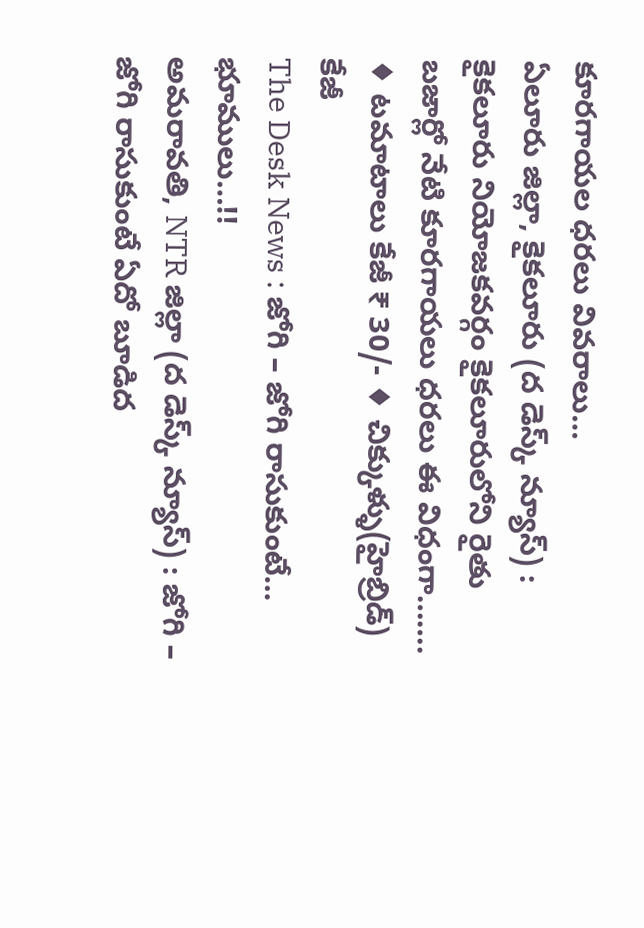కూరగాయల ధరలు వివరాలు…
ఏలూరు జిల్లా, కైకలూరు (ద డెస్క్ న్యూస్) : కైకలూరు నియోజకవర్గం కైకలూరులోని రైతు బజార్లో నేటి కూరగాయలు ధరలు ఈ విధంగా……. ♦ టమాటాలు కేజీ ₹ 30/- ♦ చిక్కుళ్ళు(హైబ్రిడ్) కేజీ
The Desk News : జోగి – జోగి రాసుకుంటే… భూములు…!!
అమరావతి, NTR జిల్లా (ద డెస్క్ న్యూస్) : జోగి – జోగి రాసుకుంటే ఏదో బూడిద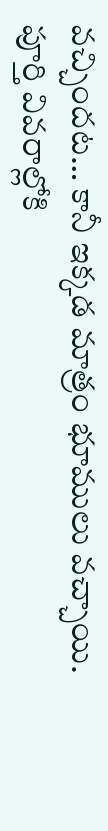వచ్చిందట… కానీ ఇక్కడ మాత్రం భూములు వచ్చాయి. పూర్తి వివరాల్లోకి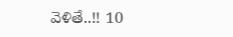వెళితే..!! 10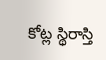కోట్ల స్థిరాస్తి